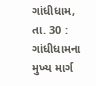ગાંધીધામ, તા. 30 : ગાંધીધામના મુખ્ય માર્ગ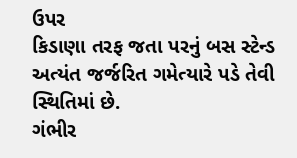ઉપર
કિડાણા તરફ જતા પરનું બસ સ્ટેન્ડ અત્યંત જર્જરિત ગમેત્યારે પડે તેવી સ્થિતિમાં છે.
ગંભીર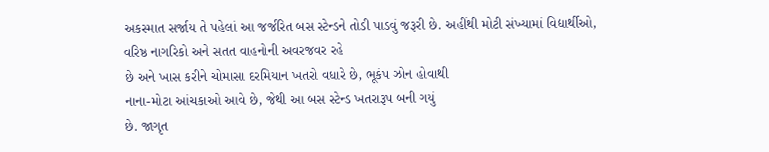અકસ્માત સર્જાય તે પહેલાં આ જર્જરિત બસ સ્ટેન્ડને તોડી પાડવું જરૂરી છે. અહીંથી મોટી સંખ્યામાં વિદ્યાર્થીઓ, વરિષ્ઠ નાગરિકો અને સતત વાહનોની અવરજવર રહે
છે અને ખાસ કરીને ચોમાસા દરમિયાન ખતરો વધારે છે, ભૂકંપ ઝોન હોવાથી
નાના-મોટા આંચકાઓ આવે છે, જેથી આ બસ સ્ટેન્ડ ખતરારૂપ બની ગયું
છે. જાગૃત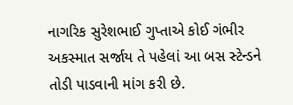નાગરિક સુરેશભાઈ ગુપ્તાએ કોઈ ગંભીર અકસ્માત સર્જાય તે પહેલાં આ બસ સ્ટેન્ડને
તોડી પાડવાની માંગ કરી છે.